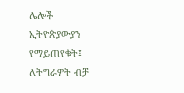ሌሎች ኢትዮጵያውያን የማይጠየቁት፤ ለትግራዎት ብቻ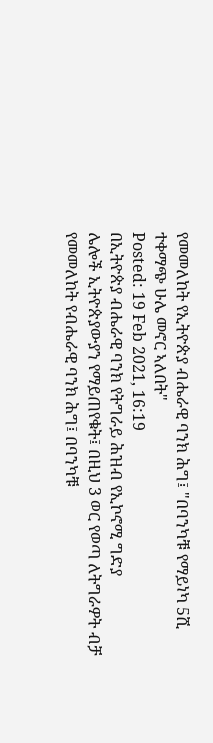የመመለከት የኢትዮጵያ ብሔራዊ ባንክ ሕግ፤ "በባንካቹ የማይነካ 5ሺ ተቀማጭ ሁሌ መኖር ኣለበት"
Posted: 19 Feb 2021, 16:19
በኢትዮጵያ ብሔራዊ ባንክ የትግራይ ሕዝብ የኢኮኖሚ ግድያ
ሌሎች ኢትዮጵያውያን የማይጠየቁት፤ በዚህ 3 ወር የወጣ ለትግራዎት ብቻ የመመለከት የብሔራዊ ባንክ ሕግ፤ በባንካቹ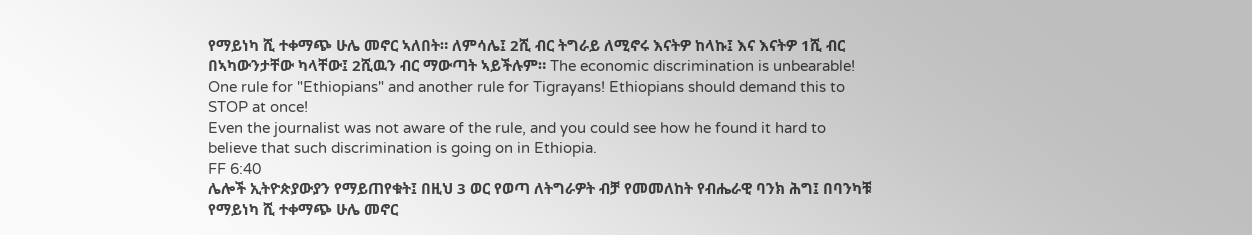የማይነካ ሺ ተቀማጭ ሁሌ መኖር ኣለበት። ለምሳሌ፤ 2ሺ ብር ትግራይ ለሚኖሩ እናትዎ ከላኩ፤ እና እናትዎ 1ሺ ብር በኣካውንታቸው ካላቸው፤ 2ሺዉን ብር ማውጣት ኣይችሉም። The economic discrimination is unbearable! One rule for "Ethiopians" and another rule for Tigrayans! Ethiopians should demand this to STOP at once!
Even the journalist was not aware of the rule, and you could see how he found it hard to believe that such discrimination is going on in Ethiopia.
FF 6:40
ሌሎች ኢትዮጵያውያን የማይጠየቁት፤ በዚህ 3 ወር የወጣ ለትግራዎት ብቻ የመመለከት የብሔራዊ ባንክ ሕግ፤ በባንካቹ የማይነካ ሺ ተቀማጭ ሁሌ መኖር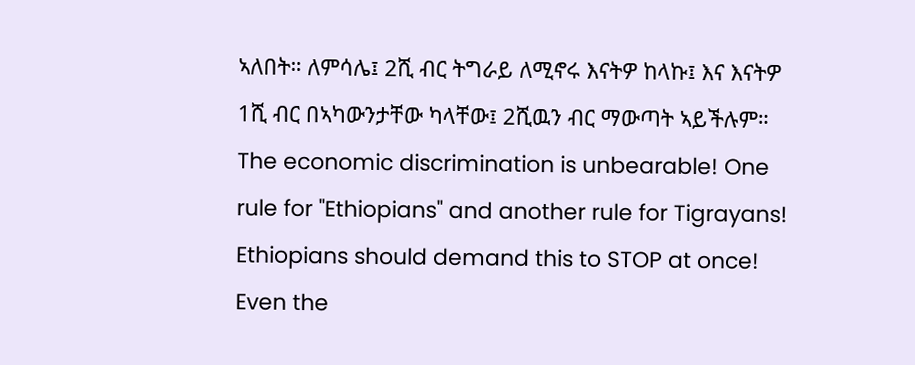ኣለበት። ለምሳሌ፤ 2ሺ ብር ትግራይ ለሚኖሩ እናትዎ ከላኩ፤ እና እናትዎ 1ሺ ብር በኣካውንታቸው ካላቸው፤ 2ሺዉን ብር ማውጣት ኣይችሉም። The economic discrimination is unbearable! One rule for "Ethiopians" and another rule for Tigrayans! Ethiopians should demand this to STOP at once!
Even the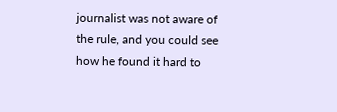journalist was not aware of the rule, and you could see how he found it hard to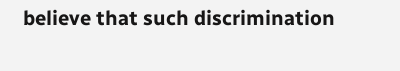believe that such discrimination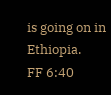is going on in Ethiopia.
FF 6:40